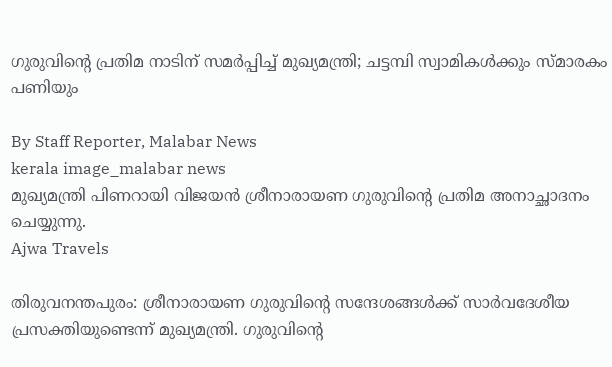ഗുരുവിന്റെ പ്രതിമ നാടിന് സമര്‍പ്പിച്ച് മുഖ്യമന്ത്രി; ചട്ടമ്പി സ്വാമികള്‍ക്കും സ്‌മാരകം പണിയും

By Staff Reporter, Malabar News
kerala image_malabar news
മുഖ്യമന്ത്രി പിണറായി വിജയന്‍ ശ്രീനാരായണ ഗുരുവിന്റെ പ്രതിമ അനാച്ഛാദനം ചെയ്യുന്നു.
Ajwa Travels

തിരുവനന്തപുരം: ശ്രീനാരായണ ഗുരുവിന്റെ സന്ദേശങ്ങള്‍ക്ക് സാര്‍വദേശീയ പ്രസക്തിയുണ്ടെന്ന് മുഖ്യമന്ത്രി. ഗുരുവിന്റെ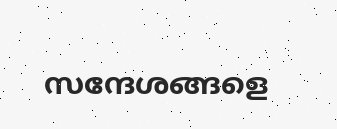സന്ദേശങ്ങളെ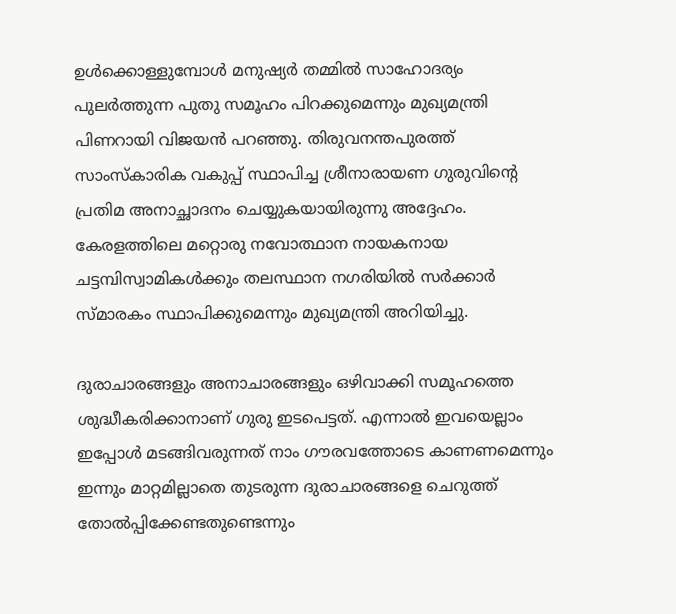ഉള്‍ക്കൊള്ളുമ്പോള്‍ മനുഷ്യര്‍ തമ്മില്‍ സാഹോദര്യം പുലര്‍ത്തുന്ന പുതു സമൂഹം പിറക്കുമെന്നും മുഖ്യമന്ത്രി പിണറായി വിജയന്‍ പറഞ്ഞു. തിരുവനന്തപുരത്ത് സാംസ്‌കാരിക വകുപ്പ് സ്ഥാപിച്ച ശ്രീനാരായണ ഗുരുവിന്റെ പ്രതിമ അനാച്ഛാദനം ചെയ്യുകയായിരുന്നു അദ്ദേഹം. കേരളത്തിലെ മറ്റൊരു നവോത്ഥാന നായകനായ ചട്ടമ്പിസ്വാമികള്‍ക്കും തലസ്ഥാന നഗരിയില്‍ സര്‍ക്കാര്‍ സ്‌മാരകം സ്ഥാപിക്കുമെന്നും മുഖ്യമന്ത്രി അറിയിച്ചു.

ദുരാചാരങ്ങളും അനാചാരങ്ങളും ഒഴിവാക്കി സമൂഹത്തെ ശുദ്ധീകരിക്കാനാണ് ഗുരു ഇടപെട്ടത്. എന്നാല്‍ ഇവയെല്ലാം ഇപ്പോള്‍ മടങ്ങിവരുന്നത് നാം ഗൗരവത്തോടെ കാണണമെന്നും ഇന്നും മാറ്റമില്ലാതെ തുടരുന്ന ദുരാചാരങ്ങളെ ചെറുത്ത് തോല്‍പ്പിക്കേണ്ടതുണ്ടെന്നും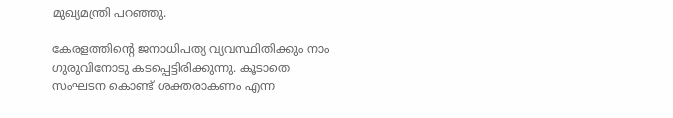മുഖ്യമന്ത്രി പറഞ്ഞു.

കേരളത്തിന്റെ ജനാധിപത്യ വ്യവസ്ഥിതിക്കും നാം ഗുരുവിനോടു കടപ്പെട്ടിരിക്കുന്നു. കൂടാതെ സംഘടന കൊണ്ട് ശക്തരാകണം എന്ന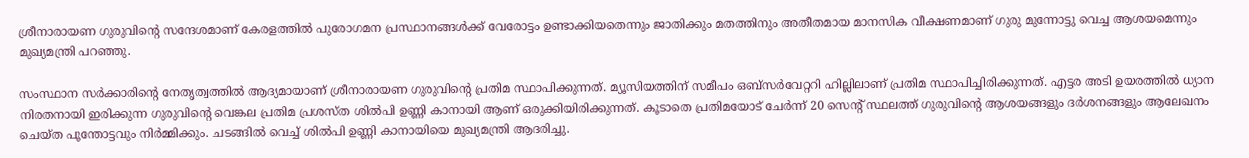ശ്രീനാരായണ ഗുരുവിന്റെ സന്ദേശമാണ് കേരളത്തില്‍ പുരോഗമന പ്രസ്ഥാനങ്ങള്‍ക്ക് വേരോട്ടം ഉണ്ടാക്കിയതെന്നും ജാതിക്കും മതത്തിനും അതീതമായ മാനസിക വീക്ഷണമാണ് ഗുരു മുന്നോട്ടു വെച്ച ആശയമെന്നും മുഖ്യമന്ത്രി പറഞ്ഞു.

സംസ്ഥാന സര്‍ക്കാരിന്റെ നേതൃത്വത്തില്‍ ആദ്യമായാണ് ശ്രീനാരായണ ഗുരുവിന്റെ പ്രതിമ സ്ഥാപിക്കുന്നത്. മ്യൂസിയത്തിന് സമീപം ഒബ്സര്‍വേറ്ററി ഹില്ലിലാണ് പ്രതിമ സ്ഥാപിച്ചിരിക്കുന്നത്. എട്ടര അടി ഉയരത്തില്‍ ധ്യാന നിരതനായി ഇരിക്കുന്ന ഗുരുവിന്റെ വെങ്കല പ്രതിമ പ്രശസ്ത ശില്‍പി ഉണ്ണി കാനായി ആണ് ഒരുക്കിയിരിക്കുന്നത്. കൂടാതെ പ്രതിമയോട് ചേര്‍ന്ന് 20 സെന്റ് സ്ഥലത്ത് ഗുരുവിന്റെ ആശയങ്ങളും ദര്‍ശനങ്ങളും ആലേഖനം ചെയ്ത പൂന്തോട്ടവും നിര്‍മ്മിക്കും. ചടങ്ങില്‍ വെച്ച് ശില്‍പി ഉണ്ണി കാനായിയെ മുഖ്യമന്ത്രി ആദരിച്ചു.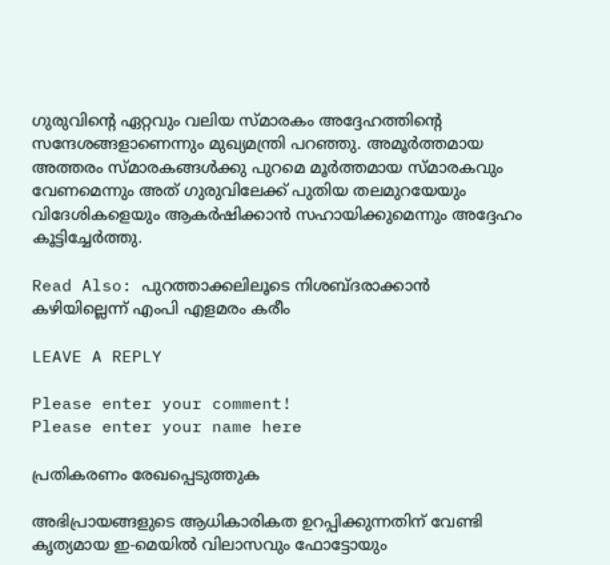ഗുരുവിന്റെ ഏറ്റവും വലിയ സ്‌മാരകം അദ്ദേഹത്തിന്റെ സന്ദേശങ്ങളാണെന്നും മുഖ്യമന്ത്രി പറഞ്ഞു. അമൂര്‍ത്തമായ അത്തരം സ്‌മാരകങ്ങള്‍ക്കു പുറമെ മൂര്‍ത്തമായ സ്‌മാരകവും വേണമെന്നും അത് ഗുരുവിലേക്ക് പുതിയ തലമുറയേയും വിദേശികളെയും ആകര്‍ഷിക്കാന്‍ സഹായിക്കുമെന്നും അദ്ദേഹം കൂട്ടിച്ചേര്‍ത്തു.

Read Also: പുറത്താക്കലിലൂടെ നിശബ്‌ദരാക്കാൻ കഴിയില്ലെന്ന് എംപി എളമരം കരീം

LEAVE A REPLY

Please enter your comment!
Please enter your name here

പ്രതികരണം രേഖപ്പെടുത്തുക

അഭിപ്രായങ്ങളുടെ ആധികാരികത ഉറപ്പിക്കുന്നതിന് വേണ്ടി കൃത്യമായ ഇ-മെയിൽ വിലാസവും ഫോട്ടോയും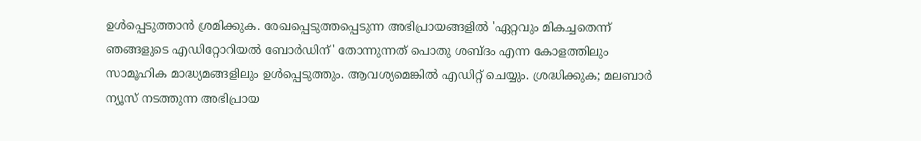ഉൾപ്പെടുത്താൻ ശ്രമിക്കുക. രേഖപ്പെടുത്തപ്പെടുന്ന അഭിപ്രായങ്ങളിൽ 'ഏറ്റവും മികച്ചതെന്ന് ഞങ്ങളുടെ എഡിറ്റോറിയൽ ബോർഡിന്' തോന്നുന്നത് പൊതു ശബ്‌ദം എന്ന കോളത്തിലും സാമൂഹിക മാദ്ധ്യമങ്ങളിലും ഉൾപ്പെടുത്തും. ആവശ്യമെങ്കിൽ എഡിറ്റ് ചെയ്യും. ശ്രദ്ധിക്കുക; മലബാർ ന്യൂസ് നടത്തുന്ന അഭിപ്രായ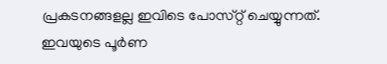പ്രകടനങ്ങളല്ല ഇവിടെ പോസ്‌റ്റ് ചെയ്യുന്നത്. ഇവയുടെ പൂർണ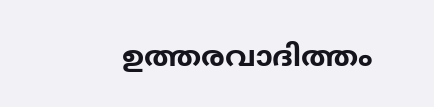ഉത്തരവാദിത്തം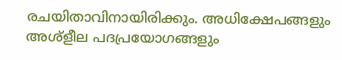രചയിതാവിനായിരിക്കും. അധിക്ഷേപങ്ങളും അശ്‌ളീല പദപ്രയോഗങ്ങളും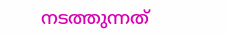നടത്തുന്നത്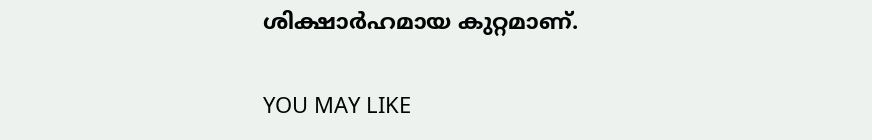ശിക്ഷാർഹമായ കുറ്റമാണ്.

YOU MAY LIKE